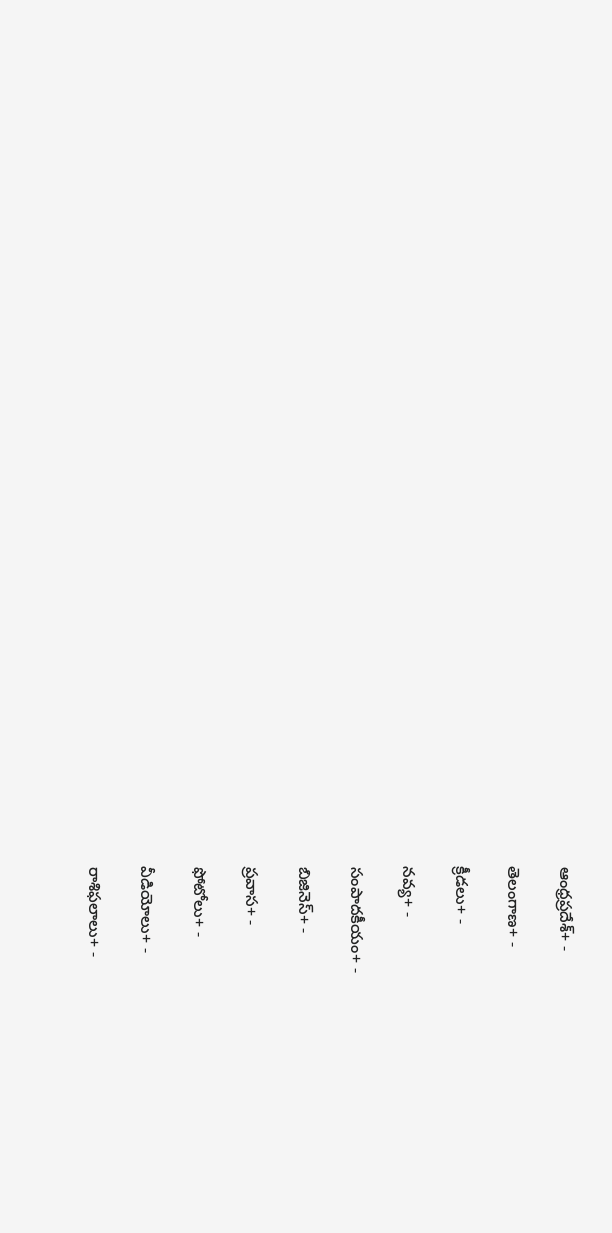ఆంధ్రప్రదేశ్+ -

తెలంగాణ+ -

క్రీడలు+ -

నవ్య+ -

సంపాదకీయం+ -

బిజినెస్+ -

ప్రవాస+ -

ఫోటోలు+ -

వీడియోలు+ -

రాశిఫలాలు+ -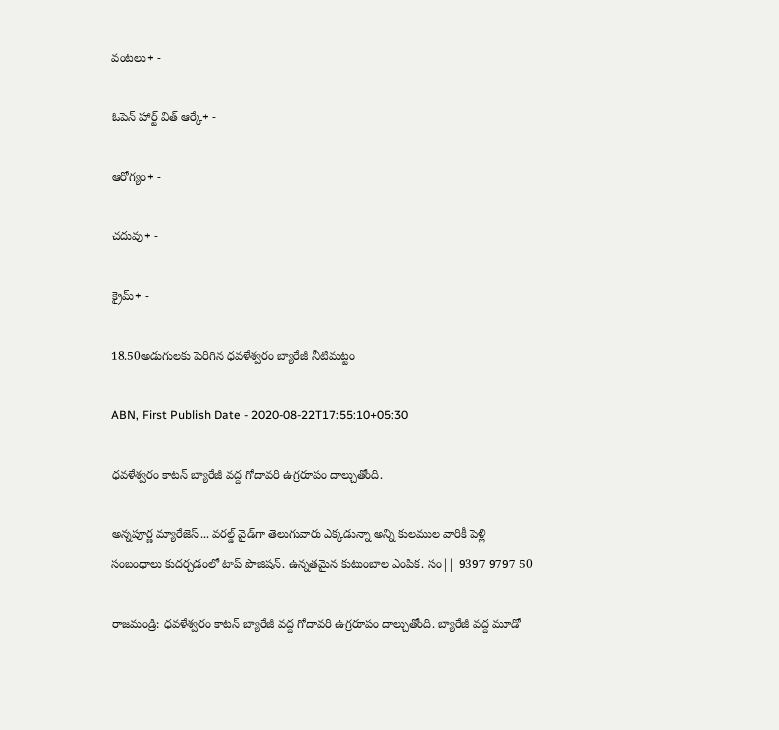వంటలు+ -

ఓపెన్ హార్ట్ విత్ ఆర్కే+ -

ఆరోగ్యం+ -

చదువు+ -

క్రైమ్+ -

18.50అడుగులకు పెరిగిన ధవళేశ్వరం బ్యారేజీ నీటిమట్టం

ABN, First Publish Date - 2020-08-22T17:55:10+05:30

ధవళేశ్వరం కాటన్ బ్యారేజీ వద్ద గోదావరి ఉగ్రరూపం దాల్చుతోంది.

అన్నపూర్ణ మ్యారేజెస్... వరల్డ్ వైడ్‌గా తెలుగువారు ఎక్కడున్నా అన్ని కులముల వారికీ పెళ్లి సంబంధాలు కుదర్చడంలో టాప్ పొజిషన్. ఉన్నతమైన కుటుంబాల ఎంపిక. సం|| 9397 9797 50

రాజమండ్రి: ధవళేశ్వరం కాటన్ బ్యారేజీ వద్ద గోదావరి ఉగ్రరూపం దాల్చుతోంది. బ్యారేజీ వద్ద మూడో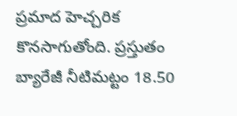ప్రమాద హెచ్చరిక కొనసాగుతోంది. ప్రస్తుతం బ్యారేజీ నీటిమట్టం 18.50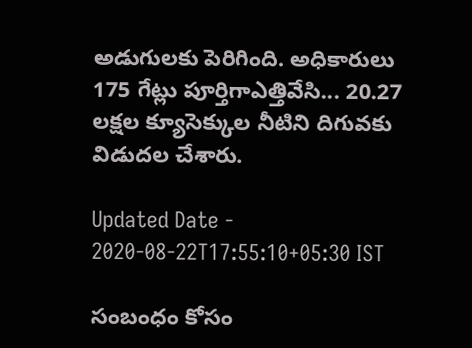అడుగులకు పెరిగింది. అధికారులు 175 గేట్లు పూర్తిగాఎత్తివేసి... 20.27 లక్షల క్యూసెక్కుల నీటిని దిగువకు విడుదల చేశారు.

Updated Date - 2020-08-22T17:55:10+05:30 IST

సంబంధం కోసం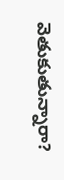వెతుకుతున్నారా?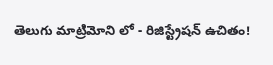తెలుగు మాట్రిమోని లో - రిజిస్ట్రేషన్ ఉచితం!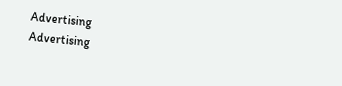Advertising
Advertising